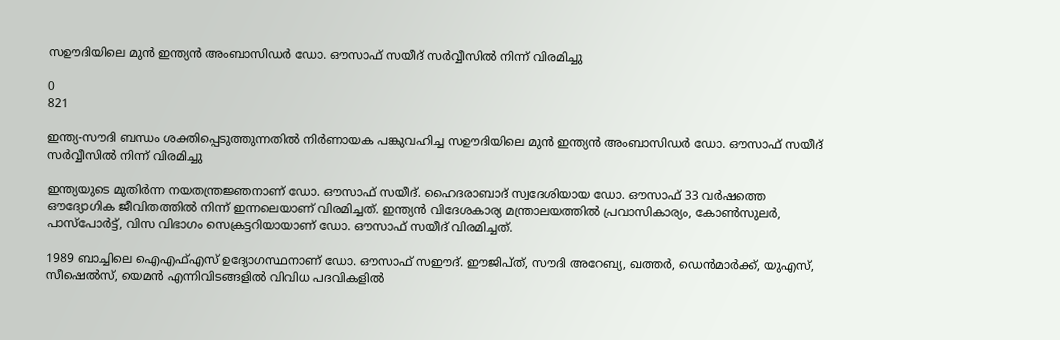സഊദിയിലെ മുൻ ഇന്ത്യൻ അംബാസിഡർ ഡോ. ഔസാഫ് സയീദ് സർവ്വീസിൽ നിന്ന് വിരമിച്ചു

0
821

ഇന്ത്യ-സൗദി ബന്ധം ശക്തിപ്പെടുത്തുന്നതില്‍ നിര്‍ണായക പങ്കുവഹിച്ച സഊദിയിലെ മുൻ ഇന്ത്യൻ അംബാസിഡർ ഡോ. ഔസാഫ് സയീദ് സർവ്വീസിൽ നിന്ന് വിരമിച്ചു

ഇന്ത്യയുടെ മുതിര്‍ന്ന നയതന്ത്രജ്ഞനാണ് ഡോ. ഔസാഫ് സയീദ്. ഹൈദരാബാദ് സ്വദേശിയായ ഡോ. ഔസാഫ് 33 വര്‍ഷത്തെ ഔദ്യോഗിക ജീവിതത്തിൽ നിന്ന് ഇന്നലെയാണ് വിരമിച്ചത്. ഇന്ത്യന്‍ വിദേശകാര്യ മന്ത്രാലയത്തില്‍ പ്രവാസികാര്യം, കോണ്‍സുലര്‍, പാസ്‌പോര്‍ട്ട്, വിസ വിഭാഗം സെക്രട്ടറിയായാണ് ഡോ. ഔസാഫ് സയീദ് വിരമിച്ചത്.

1989 ബാച്ചിലെ ഐഎഫ്എസ് ഉദ്യോഗസ്ഥനാണ് ഡോ. ഔസാഫ് സഈദ്. ഈജിപ്ത്, സൗദി അറേബ്യ, ഖത്തര്‍, ഡെന്‍മാര്‍ക്ക്, യുഎസ്, സീഷെല്‍സ്, യെമന്‍ എന്നിവിടങ്ങളില്‍ വിവിധ പദവികളില്‍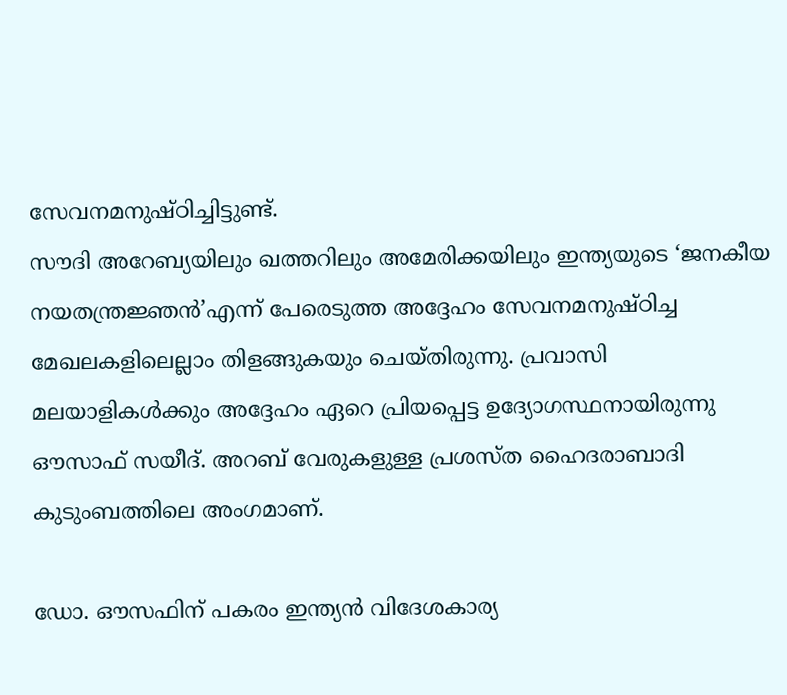സേവനമനുഷ്ഠിച്ചിട്ടുണ്ട്.
സൗദി അറേബ്യയിലും ഖത്തറിലും അമേരിക്കയിലും ഇന്ത്യയുടെ ‘ജനകീയ നയതന്ത്രജ്ഞന്‍’എന്ന് പേരെടുത്ത അദ്ദേഹം സേവനമനുഷ്ഠിച്ച മേഖലകളിലെല്ലാം തിളങ്ങുകയും ചെയ്തിരുന്നു. പ്രവാസി മലയാളികള്‍ക്കും അദ്ദേഹം ഏറെ പ്രിയപ്പെട്ട ഉദ്യോഗസ്ഥനായിരുന്നു ഔസാഫ് സയീദ്. അറബ് വേരുകളുള്ള പ്രശസ്ത ഹൈദരാബാദി കുടുംബത്തിലെ അംഗമാണ്.

ഡോ. ഔസഫിന് പകരം ഇന്ത്യന്‍ വിദേശകാര്യ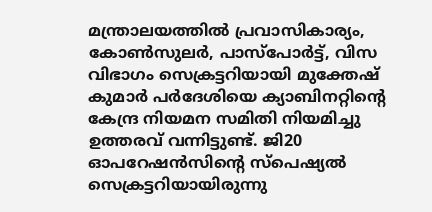മന്ത്രാലയത്തില്‍ പ്രവാസികാര്യം, കോണ്‍സുലര്‍, പാസ്‌പോര്‍ട്ട്, വിസ വിഭാഗം സെക്രട്ടറിയായി മുക്തേഷ് കുമാര്‍ പര്‍ദേശിയെ ക്യാബിനറ്റിന്റെ കേന്ദ്ര നിയമന സമിതി നിയമിച്ചു ഉത്തരവ് വന്നിട്ടുണ്ട്. ജി20 ഓപറേഷന്‍സിന്റെ സ്‌പെഷ്യല്‍ സെക്രട്ടറിയായിരുന്നു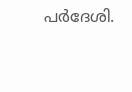പര്‍ദേശി.